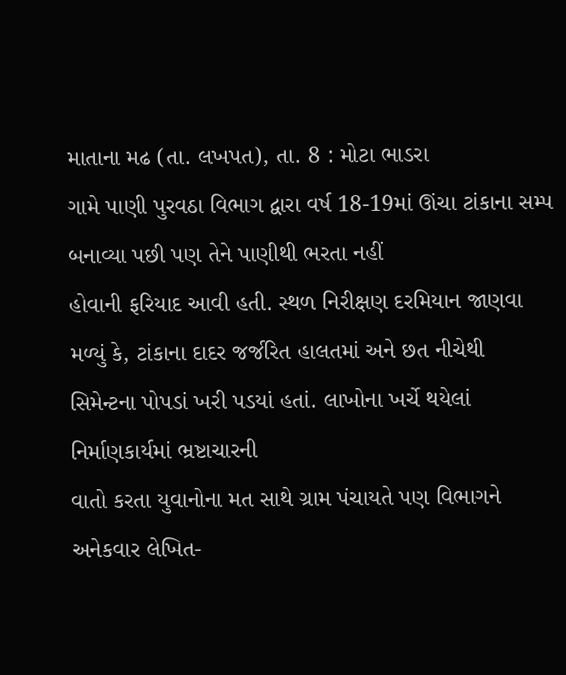માતાના મઢ (તા. લખપત), તા. 8 : મોટા ભાડરા
ગામે પાણી પુરવઠા વિભાગ દ્વારા વર્ષ 18-19માં ઊંચા ટાંકાના સમ્પ બનાવ્યા પછી પણ તેને પાણીથી ભરતા નહીં
હોવાની ફરિયાદ આવી હતી. સ્થળ નિરીક્ષણ દરમિયાન જાણવા મળ્યું કે, ટાંકાના દાદર જર્જરિત હાલતમાં અને છત નીચેથી
સિમેન્ટના પોપડાં ખરી પડયાં હતાં. લાખોના ખર્ચે થયેલાં નિર્માણકાર્યમાં ભ્રષ્ટાચારની
વાતો કરતા યુવાનોના મત સાથે ગ્રામ પંચાયતે પણ વિભાગને અનેકવાર લેખિત-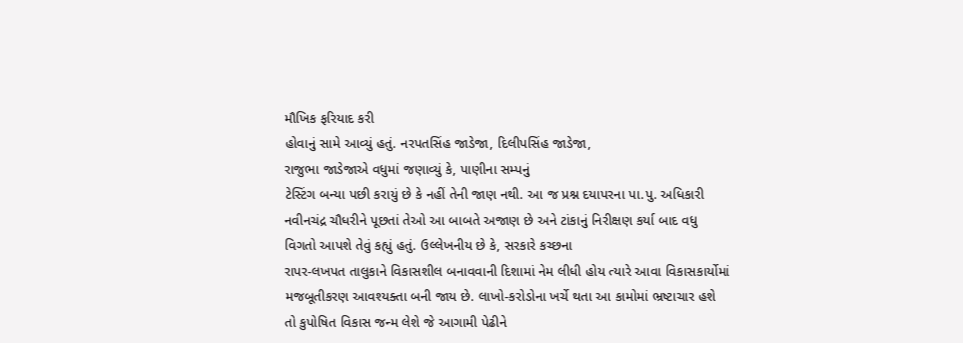મૌખિક ફરિયાદ કરી
હોવાનું સામે આવ્યું હતું. નરપતસિંહ જાડેજા, દિલીપસિંહ જાડેજા,
રાજુભા જાડેજાએ વધુમાં જણાવ્યું કે, પાણીના સમ્પનું
ટેસ્ટિંગ બન્યા પછી કરાયું છે કે નહીં તેની જાણ નથી. આ જ પ્રશ્ન દયાપરના પા.પુ. અધિકારી
નવીનચંદ્ર ચૌધરીને પૂછતાં તેઓ આ બાબતે અજાણ છે અને ટાંકાનું નિરીક્ષણ કર્યા બાદ વધુ
વિગતો આપશે તેવું કહ્યું હતું. ઉલ્લેખનીય છે કે, સરકારે કચ્છના
રાપર-લખપત તાલુકાને વિકાસશીલ બનાવવાની દિશામાં નેમ લીધી હોય ત્યારે આવા વિકાસકાર્યોમાં
મજબૂતીકરણ આવશ્યક્તા બની જાય છે. લાખો-કરોડોના ખર્ચે થતા આ કામોમાં ભ્રષ્ટાચાર હશે
તો કુપોષિત વિકાસ જન્મ લેશે જે આગામી પેઢીને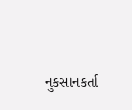નુકસાનકર્તા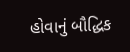હોવાનું બૌદ્ધિક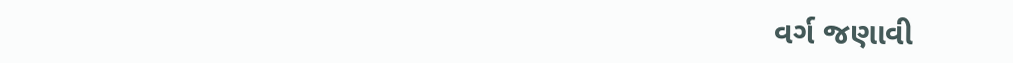વર્ગ જણાવી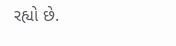રહ્યો છે.